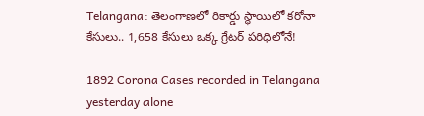Telangana: తెలంగాణలో రికార్డు స్థాయిలో కరోనా కేసులు.. 1,658 కేసులు ఒక్క గ్రేటర్‌ పరిధిలోనే!

1892 Corona Cases recorded in Telangana yesterday alone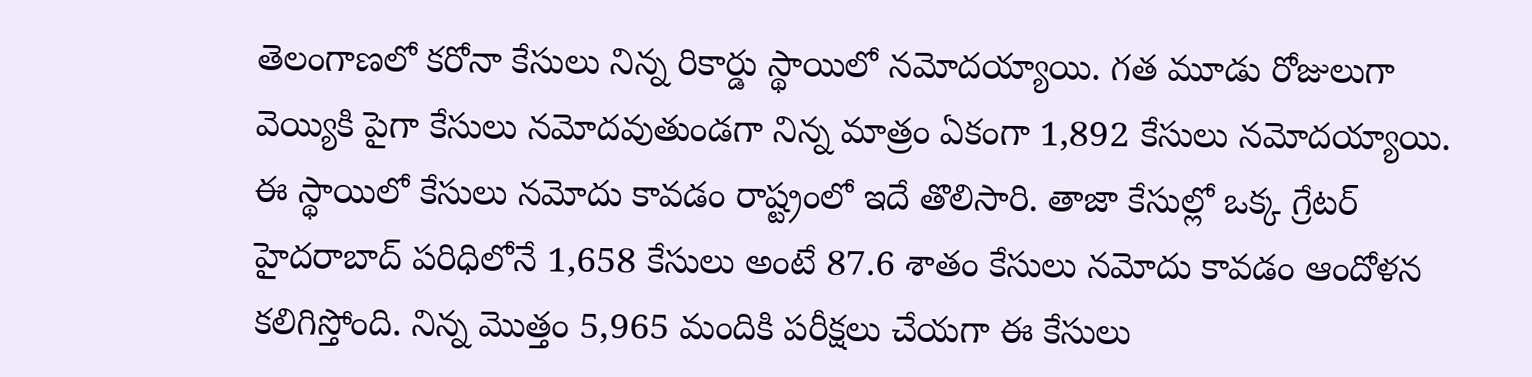తెలంగాణలో కరోనా కేసులు నిన్న రికార్డు స్థాయిలో నమోదయ్యాయి. గత మూడు రోజులుగా వెయ్యికి పైగా కేసులు నమోదవుతుండగా నిన్న మాత్రం ఏకంగా 1,892 కేసులు నమోదయ్యాయి. ఈ స్థాయిలో కేసులు నమోదు కావడం రాష్ట్రంలో ఇదే తొలిసారి. తాజా కేసుల్లో ఒక్క గ్రేటర్ హైదరాబాద్ పరిధిలోనే 1,658 కేసులు అంటే 87.6 శాతం కేసులు నమోదు కావడం ఆందోళన కలిగిస్తోంది. నిన్న మొత్తం 5,965 మందికి పరీక్షలు చేయగా ఈ కేసులు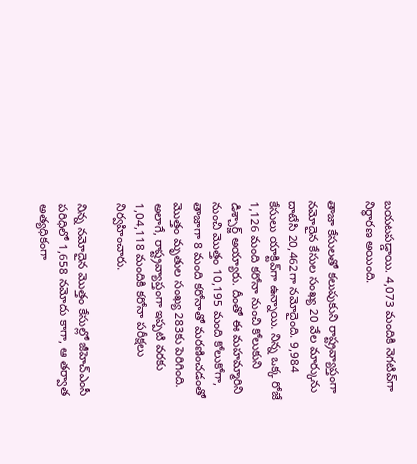బయటపడ్డాయి. 4,073 మందికి నెగటివ్‌గా నిర్ధారణ అయింది.

తాజా కేసులతో కలుపుకుని రాష్ట్రవ్యాప్తంగా నమోదైన కేసుల సంఖ్య 20 వేల మార్కును దాటేసి 20,462గా నమోదైంది. 9,984 కేసులు యాక్టివ్‌గా ఉన్నాయి. నిన్న ఒక్క రోజే 1,126 మంది కరోనా నుంచి కోలుకుని డిశ్చార్జ్ అయ్యారు. దీంతో ఈ మహమ్మారిని నుంచి మొత్తం 10,195 మంది కోలుకోగా, తాజాగా 8 మంది కరోనాతో మరణించడంతో మొత్తం మృతుల సంఖ్య 283కు పెరిగింది. అలాగే, రాష్ట్రవ్యాప్తంగా ఇప్పటి వరకు 1,04,118 మందికి కరోనా పరీక్షలు నిర్వహించారు.

నిన్న నమోదైన మొత్తం కేసుల్లో జీహెచ్ఎంసీ పరిధిలో 1,658 నమోదు కాగా, ఆ తర్వాత అత్యధికంగా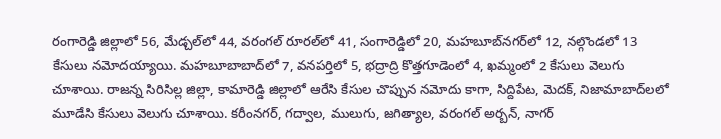రంగారెడ్డి జిల్లాలో 56, మేడ్చల్‌లో 44, వరంగల్ రూరల్‌లో 41, సంగారెడ్డిలో 20, మహబూబ్‌నగర్‌లో 12, నల్గొండలో 13 కేసులు నమోదయ్యాయి. మహబూబాబాద్‌లో 7, వనపర్తిలో 5, భద్రాద్రి కొత్తగూడెంలో 4, ఖమ్మంలో 2 కేసులు వెలుగు చూశాయి. రాజన్న సిరిసిల్ల జిల్లా, కామారెడ్డి జిల్లాలో ఆరేసి కేసుల చొప్పున నమోదు కాగా, సిద్దిపేట, మెదక్, నిజామాబాద్‌లలో మూడేసి కేసులు వెలుగు చూశాయి. కరీంనగర్, గద్వాల, ములుగు, జగిత్యాల, వరంగల్ అర్బన్, నాగర్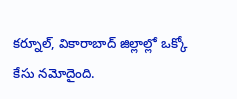కర్నూల్, వికారాబాద్ జిల్లాల్లో ఒక్కో కేసు నమోదైంది.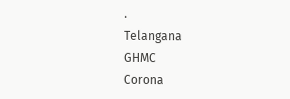.
Telangana
GHMC
Corona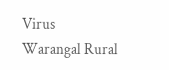Virus
Warangal Rural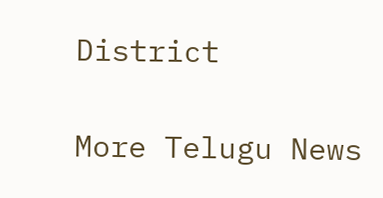District

More Telugu News